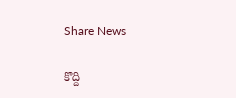Share News

కొద్ది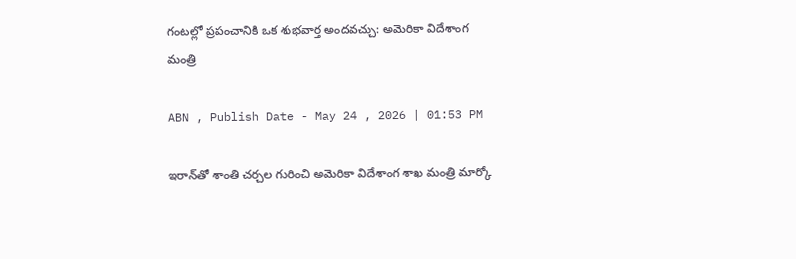గంటల్లో ప్రపంచానికి ఒక శుభవార్త అందవచ్చు: అమెరికా విదేశాంగ మంత్రి

ABN , Publish Date - May 24 , 2026 | 01:53 PM

ఇరాన్‌తో శాంతి చర్చల గురించి అమెరికా విదేశాంగ శాఖ మంత్రి మార్కో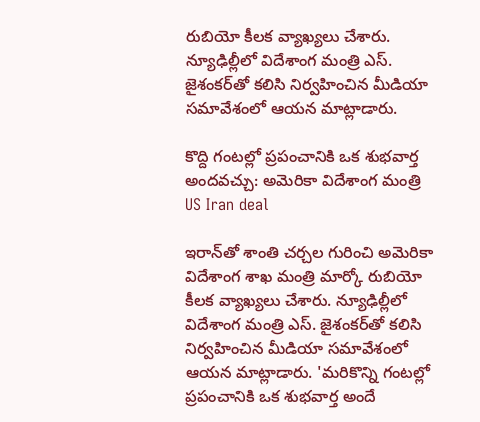రుబియో కీలక వ్యాఖ్యలు చేశారు. న్యూఢిల్లీలో విదేశాంగ మంత్రి ఎస్. జైశంకర్‌తో కలిసి నిర్వహించిన మీడియా సమావేశంలో ఆయన మాట్లాడారు.

కొద్ది గంటల్లో ప్రపంచానికి ఒక శుభవార్త అందవచ్చు: అమెరికా విదేశాంగ మంత్రి
US Iran deal

ఇరాన్‌తో శాంతి చర్చల గురించి అమెరికా విదేశాంగ శాఖ మంత్రి మార్కో రుబియో కీలక వ్యాఖ్యలు చేశారు. న్యూఢిల్లీలో విదేశాంగ మంత్రి ఎస్. జైశంకర్‌తో కలిసి నిర్వహించిన మీడియా సమావేశంలో ఆయన మాట్లాడారు. 'మరికొన్ని గంటల్లో ప్రపంచానికి ఒక శుభవార్త అందే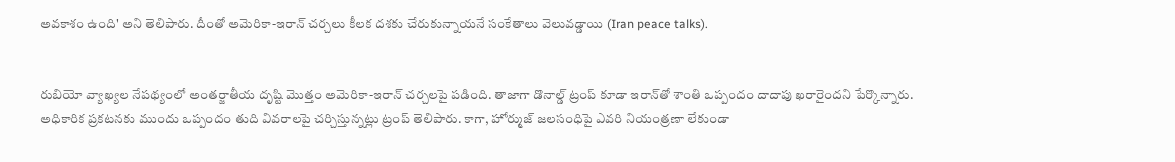అవకాశం ఉంది' అని తెలిపారు. దీంతో అమెరికా-ఇరాన్ చర్చలు కీలక దశకు చేరుకున్నాయనే సంకేతాలు వెలువడ్డాయి (Iran peace talks).


రుబియో వ్యాఖ్యల నేపథ్యంలో అంతర్జాతీయ దృష్టి మొత్తం అమెరికా-ఇరాన్ చర్చలపై పడింది. తాజాగా డొనాల్డ్ ట్రంప్ కూడా ఇరాన్‌తో శాంతి ఒప్పందం దాదాపు ఖరారైందని పేర్కొన్నారు. అధికారిక ప్రకటనకు ముందు ఒప్పందం తుది వివరాలపై చర్చిస్తున్నట్లు ట్రంప్ తెలిపారు. కాగా, హోర్ముజ్ జలసంధిపై ఎవరి నియంత్రణా లేకుండా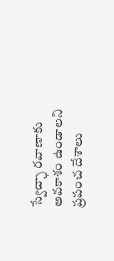స్వేచ్ఛా రవాణాకు అవకాశం ఉండాలని ప్రపంచ దేశాలు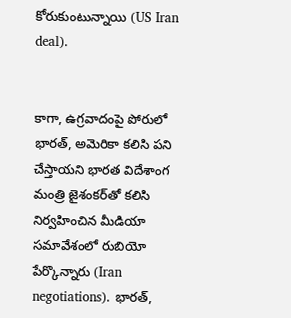కోరుకుంటున్నాయి (US Iran deal).


కాగా, ఉగ్రవాదంపై పోరులో భారత్, అమెరికా కలిసి పని చేస్తాయని భారత విదేశాంగ మంత్రి జైశంకర్‌తో కలిసి నిర్వహించిన మీడియా సమావేశంలో రుబియో పేర్కొన్నారు (Iran negotiations). భారత్,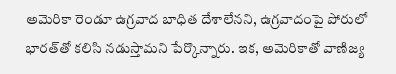అమెరికా రెండూ ఉగ్రవాద బాధిత దేశాలేనని, ఉగ్రవాదంపై పోరులో భారత్‌తో కలిసి నడుస్తామని పేర్కొన్నారు. ఇక, అమెరికాతో వాణిజ్య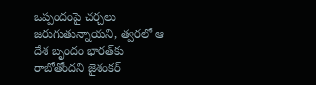ఒప్పందంపై చర్చలు జరుగుతున్నాయని, త్వరలో ఆ దేశ బృందం భారత్‌కు రాబోతోందని జైశంకర్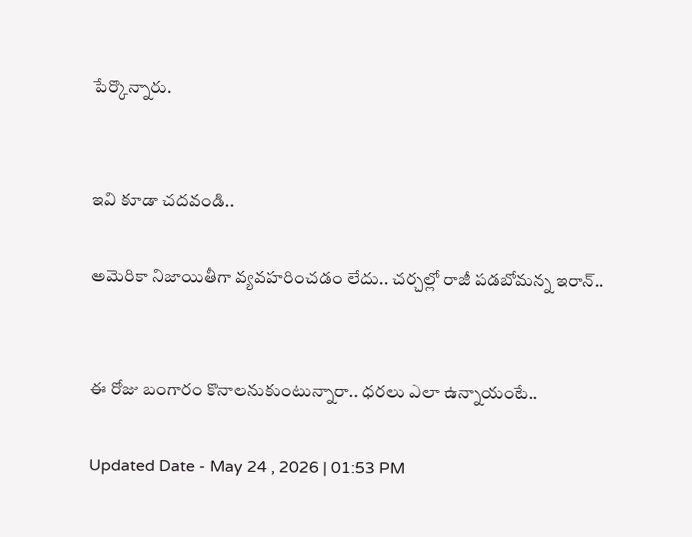పేర్కొన్నారు.


ఇవి కూడా చదవండి..

అమెరికా నిజాయితీగా వ్యవహరించడం లేదు.. చర్చల్లో రాజీ పడబోమన్న ఇరాన్..


ఈ రోజు బంగారం కొనాలనుకుంటున్నారా.. ధరలు ఎలా ఉన్నాయంటే..

Updated Date - May 24 , 2026 | 01:53 PM